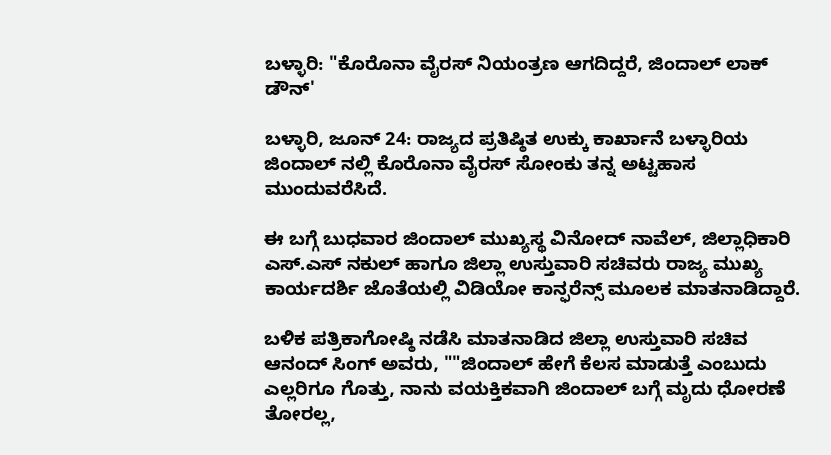ಬಳ್ಳಾರಿ: "ಕೊರೊನಾ ವೈರಸ್ ನಿಯಂತ್ರಣ ಆಗದಿದ್ದರೆ, ಜಿಂದಾಲ್ ಲಾಕ್ ಡೌನ್'

ಬಳ್ಳಾರಿ, ಜೂನ್ 24: ರಾಜ್ಯದ ಪ್ರತಿಷ್ಠಿತ ಉಕ್ಕು ಕಾರ್ಖಾನೆ ಬಳ್ಳಾರಿಯ ಜಿಂದಾಲ್ ನಲ್ಲಿ ಕೊರೊನಾ ವೈರಸ್ ಸೋಂಕು ತನ್ನ ಅಟ್ಟಹಾಸ ಮುಂದುವರೆಸಿದೆ.

ಈ ಬಗ್ಗೆ ಬುಧವಾರ ಜಿಂದಾಲ್ ಮುಖ್ಯಸ್ಥ ವಿನೋದ್ ನಾವೆಲ್, ಜಿಲ್ಲಾಧಿಕಾರಿ ಎಸ್.ಎಸ್ ನಕುಲ್ ಹಾಗೂ ಜಿಲ್ಲಾ ಉಸ್ತುವಾರಿ ಸಚಿವರು ರಾಜ್ಯ ಮುಖ್ಯ ಕಾರ್ಯದರ್ಶಿ ಜೊತೆಯಲ್ಲಿ ವಿಡಿಯೋ ಕಾನ್ಫರೆನ್ಸ್ ಮೂಲಕ ಮಾತನಾಡಿದ್ದಾರೆ.

ಬಳಿಕ ಪತ್ರಿಕಾಗೋಷ್ಠಿ ನಡೆಸಿ ಮಾತನಾಡಿದ ಜಿಲ್ಲಾ ಉಸ್ತುವಾರಿ ಸಚಿವ ಆನಂದ್ ಸಿಂಗ್ ಅವರು, ""ಜಿಂದಾಲ್ ಹೇಗೆ ಕೆಲಸ‌ ಮಾಡುತ್ತೆ ಎಂಬುದು ಎಲ್ಲರಿಗೂ ಗೊತ್ತು, ನಾನು ವಯಕ್ತಿಕವಾಗಿ ಜಿಂದಾಲ್ ಬಗ್ಗೆ ಮೃದು ಧೋರಣೆ ತೋರಲ್ಲ,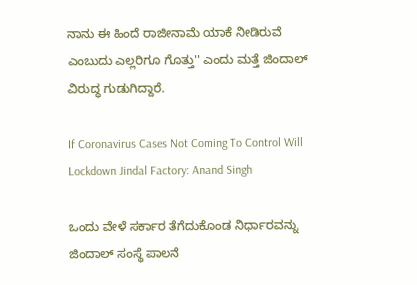ನಾನು ಈ ಹಿಂದೆ ರಾಜೀನಾಮೆ ಯಾಕೆ ನೀಡಿರುವೆ ಎಂಬುದು ಎಲ್ಲರಿಗೂ ಗೊತ್ತು'' ಎಂದು ಮತ್ತೆ ಜಿಂದಾಲ್ ವಿರುದ್ಧ ಗುಡುಗಿದ್ದಾರೆ.

If Coronavirus Cases Not Coming To Control Will Lockdown Jindal Factory: Anand Singh

ಒಂದು ವೇಳೆ ಸರ್ಕಾರ ತೆಗೆದುಕೊಂಡ ನಿರ್ಧಾರವನ್ನು ಜಿಂದಾಲ್ ಸಂಸ್ಥೆ ಪಾಲನೆ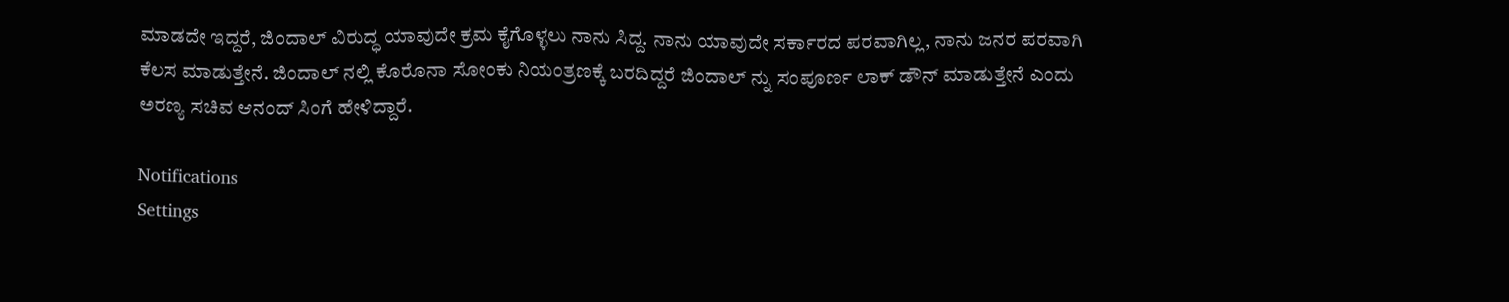ಮಾಡದೇ ಇದ್ದರೆ, ಜಿಂದಾಲ್ ವಿರುದ್ಧ ಯಾವುದೇ ಕ್ರಮ‌ ಕೈಗೊಳ್ಳಲು ನಾನು ಸಿದ್ದ. ನಾನು ಯಾವುದೇ ಸರ್ಕಾರದ ಪರವಾಗಿಲ್ಲ, ನಾನು ಜನರ ಪರವಾಗಿ ಕೆಲಸ ಮಾಡುತ್ತೇನೆ‌. ಜಿಂದಾಲ್ ನಲ್ಲಿ ಕೊರೊನಾ ಸೋಂಕು ನಿಯಂತ್ರಣಕ್ಕೆ ಬರದಿದ್ದರೆ ಜಿಂದಾಲ್ ನ್ನು ಸಂಪೂರ್ಣ ಲಾಕ್ ಡೌನ್ ಮಾಡುತ್ತೇನೆ ಎಂದು ಅರಣ್ಯ ಸಚಿವ ಆನಂದ್ ಸಿಂಗೆ ಹೇಳಿದ್ದಾರೆ.

Notifications
Settings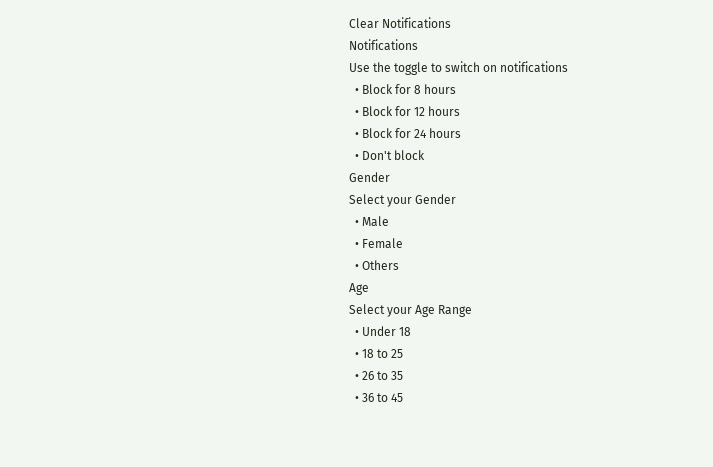Clear Notifications
Notifications
Use the toggle to switch on notifications
  • Block for 8 hours
  • Block for 12 hours
  • Block for 24 hours
  • Don't block
Gender
Select your Gender
  • Male
  • Female
  • Others
Age
Select your Age Range
  • Under 18
  • 18 to 25
  • 26 to 35
  • 36 to 45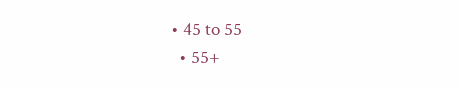• 45 to 55
  • 55+